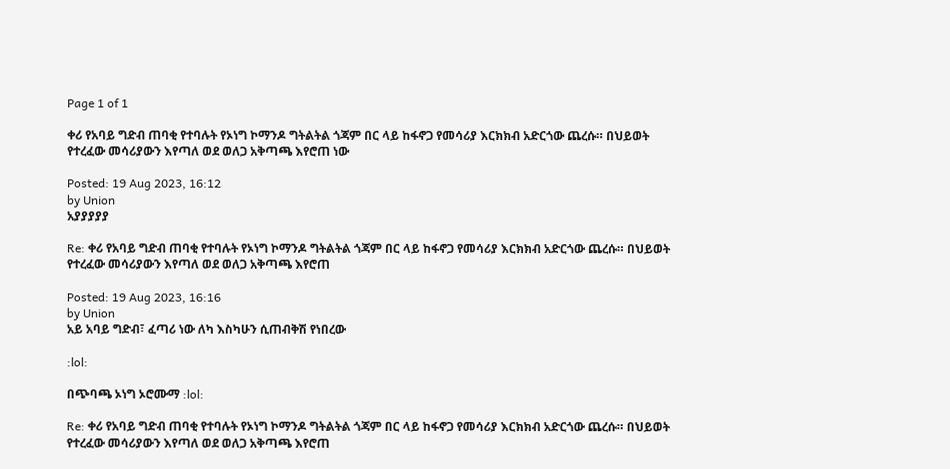Page 1 of 1

ቀሪ የአባይ ግድብ ጠባቂ የተባሉት የኦነግ ኮማንዶ ግትልትል ጎጃም በር ላይ ከፋኖጋ የመሳሪያ እርክክብ አድርጎው ጨረሱ። በህይወት የተረፈው መሳሪያውን እየጣለ ወደ ወለጋ አቅጣጫ እየሮጠ ነው

Posted: 19 Aug 2023, 16:12
by Union
አያያያያያ

Re: ቀሪ የአባይ ግድብ ጠባቂ የተባሉት የኦነግ ኮማንዶ ግትልትል ጎጃም በር ላይ ከፋኖጋ የመሳሪያ እርክክብ አድርጎው ጨረሱ። በህይወት የተረፈው መሳሪያውን እየጣለ ወደ ወለጋ አቅጣጫ እየሮጠ

Posted: 19 Aug 2023, 16:16
by Union
አይ አባይ ግድብ፣ ፈጣሪ ነው ለካ እስካሁን ሲጠብቅሽ የነበረው

:lol:

በጭባጫ ኦነግ ኦሮሙማ :lol:

Re: ቀሪ የአባይ ግድብ ጠባቂ የተባሉት የኦነግ ኮማንዶ ግትልትል ጎጃም በር ላይ ከፋኖጋ የመሳሪያ እርክክብ አድርጎው ጨረሱ። በህይወት የተረፈው መሳሪያውን እየጣለ ወደ ወለጋ አቅጣጫ እየሮጠ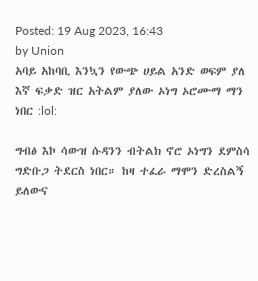Posted: 19 Aug 2023, 16:43
by Union
አባይ አከባቢ እንኳን የውጭ ሀይል አንድ ወፍም ያለ እኛ ፍቃድ ዝር አትልም ያለው ኦነግ ኦሮሙማ ማን ነበር :lol:

ግብፅ እኮ ሳውዝ ሱዳንን ብትልክ ኖሮ ኦነግን ደምስሳ ግድቡጋ ትደርስ ነበር። ከዛ ተፈራ ማሞን ድረስልኝ ይለውና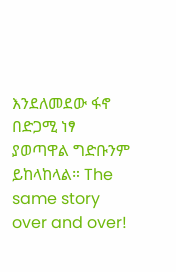እንደለመደው ፋኖ በድጋሚ ነፃ ያወጣዋል ግድቡንም ይከላከላል። The same story over and over!